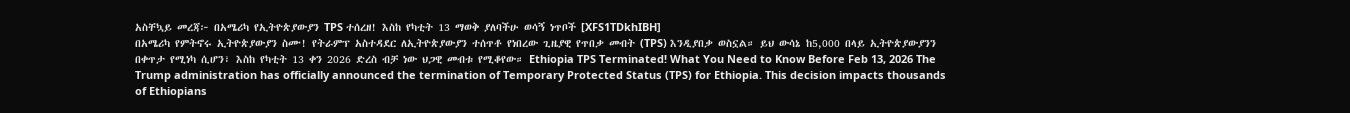አስቸኳይ መረጃ፦ በአሜሪካ የኢትዮጵያውያን TPS ተሰረዘ! እስከ የካቲት 13 ማወቅ ያለባችሁ ወሳኝ ነጥቦች [XFS1TDkhIBH]
በአሜሪካ የምትኖሩ ኢትዮጵያውያን ስሙ! የትራምፕ አስተዳደር ለኢትዮጵያውያን ተሰጥቶ የነበረው ጊዜያዊ የጥበቃ መብት (TPS) እንዲያበቃ ወስኗል። ይህ ውሳኔ ከ5,000 በላይ ኢትዮጵያውያንን በቀጥታ የሚነካ ሲሆን፣ እስከ የካቲት 13 ቀን 2026 ድረስ ብቻ ነው ህጋዊ መብቱ የሚቆየው። Ethiopia TPS Terminated! What You Need to Know Before Feb 13, 2026 The Trump administration has officially announced the termination of Temporary Protected Status (TPS) for Ethiopia. This decision impacts thousands of Ethiopians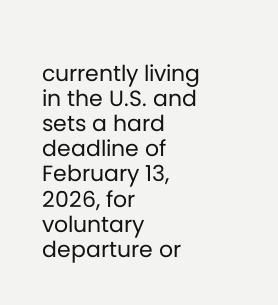currently living in the U.S. and sets a hard deadline of February 13, 2026, for voluntary departure or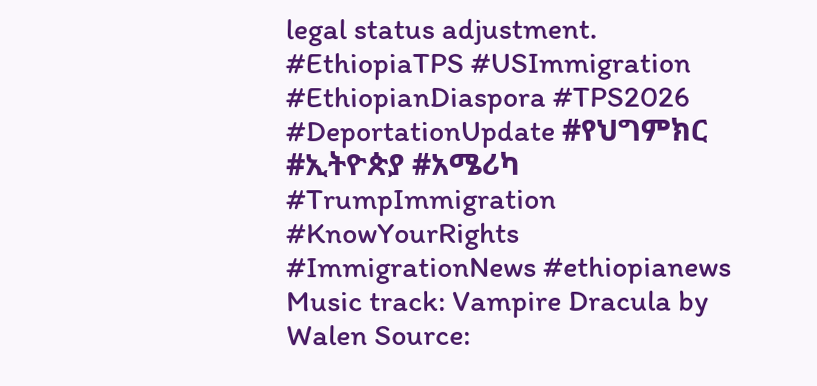legal status adjustment. #EthiopiaTPS #USImmigration #EthiopianDiaspora #TPS2026 #DeportationUpdate #የህግምክር #ኢትዮጵያ #አሜሪካ #TrumpImmigration #KnowYourRights #ImmigrationNews #ethiopianews Music track: Vampire Dracula by Walen Source: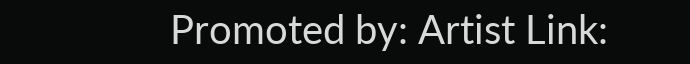Promoted by: Artist Link: